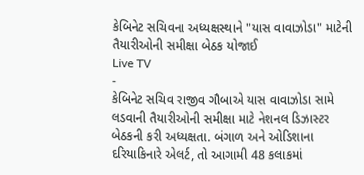કેબિનેટ સચિવના અધ્યક્ષસ્થાને "યાસ વાવાઝોડા" માટેની તૈયારીઓની સમીક્ષા બેઠક યોજાઈ
Live TV
-
કેબિનેટ સચિવ રાજીવ ગૌબાએ યાસ વાવાઝોડા સામે લડવાની તૈયારીઓની સમીક્ષા માટે નેશનલ ડિઝાસ્ટર બેઠકની કરી અધ્યક્ષતા. બંગાળ અને ઓડિશાના દરિયાકિનારે એલર્ટ, તો આગામી 48 કલાકમાં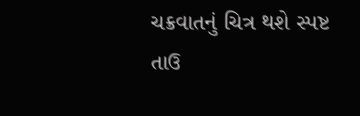ચક્રવાતનું ચિત્ર થશે સ્પષ્ટ
તાઉ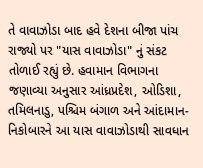તે વાવાઝોડા બાદ હવે દેશના બીજા પાંચ રાજ્યો પર "યાસ વાવાઝોડા" નું સંકટ તોળાઈ રહ્યું છે. હવામાન વિભાગના જણાવ્યા અનુસાર આંધ્રપ્રદેશ, ઓડિશા, તમિલનાડુ, પશ્ચિમ બંગાળ અને આંદામાન-નિકોબારને આ યાસ વાવાઝોડાથી સાવધાન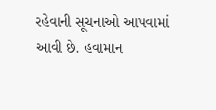રહેવાની સૂચનાઓ આપવામાં આવી છે. હવામાન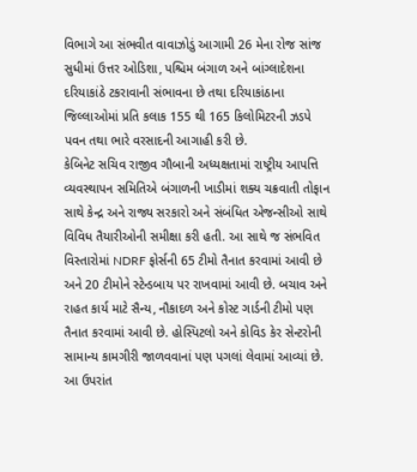વિભાગે આ સંભવીત વાવાઝોડું આગામી 26 મેના રોજ સાંજ સુધીમાં ઉત્તર ઓડિશા, પશ્ચિમ બંગાળ અને બાંગ્લાદેશના દરિયાકાંઠે ટકરાવાની સંભાવના છે તથા દરિયાકાંઠાના જિલ્લાઓમાં પ્રતિ કલાક 155 થી 165 કિલોમિટરની ઝડપે પવન તથા ભારે વરસાદની આગાહી કરી છે.
કેબિનેટ સચિવ રાજીવ ગૌબાની અધ્યક્ષતામાં રાષ્ટ્રીય આપત્તિ વ્યવસ્થાપન સમિતિએ બંગાળની ખાડીમાં શક્ય ચક્રવાતી તોફાન સાથે કેન્દ્ર અને રાજ્ય સરકારો અને સંબંધિત એજન્સીઓ સાથે વિવિધ તૈયારીઓની સમીક્ષા કરી હતી. આ સાથે જ સંભવિત વિસ્તારોમાં NDRF ફોર્સની 65 ટીમો તૈનાત કરવામાં આવી છે અને 20 ટીમોને સ્ટેન્ડબાય પર રાખવામાં આવી છે. બચાવ અને રાહત કાર્ય માટે સૈન્ય, નૌકાદળ અને કોસ્ટ ગાર્ડની ટીમો પણ તૈનાત કરવામાં આવી છે. હોસ્પિટલો અને કોવિડ કેર સેન્ટરોની સામાન્ય કામગીરી જાળવવાનાં પણ પગલાં લેવામાં આવ્યાં છે.
આ ઉપરાંત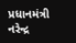પ્રધાનમંત્રી નરેન્દ્ર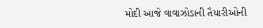મોદી આજે વાવાઝોડાની તૈયારીઓની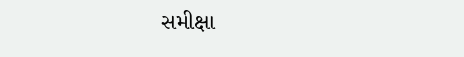સમીક્ષા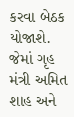કરવા બેઠક યોજાશે. જેમાં ગૃહ મંત્રી અમિત શાહ અને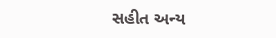સહીત અન્ય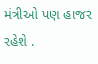મંત્રીઓ પણ હાજર રહેશે .